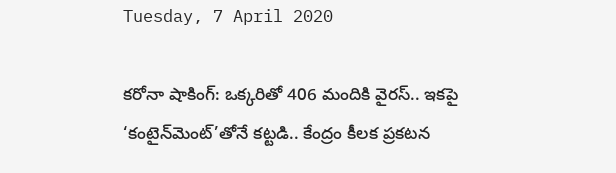Tuesday, 7 April 2020

కరోనా షాకింగ్: ఒక్కరితో 406 మందికి వైరస్.. ఇకపై ‘కంటైన్‌మెంట్’తోనే కట్టడి.. కేంద్రం కీలక ప్రకటన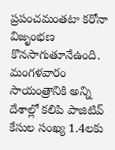ప్రపంచమంతటా కరోనా విజృంభణ కొనసాగుతూనేఉంది. మంగళవారం సాయంత్రానికి అన్ని దేశాల్లో కలిపి పాజిటివ్ కేసుల సంఖ్య 1.4లకు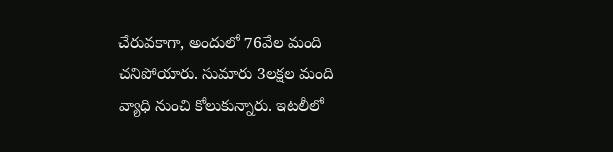చేరువకాగా, అందులో 76వేల మంది చనిపోయారు. సుమారు 3లక్షల మంది వ్యాధి నుంచి కోలుకున్నారు. ఇటలీలో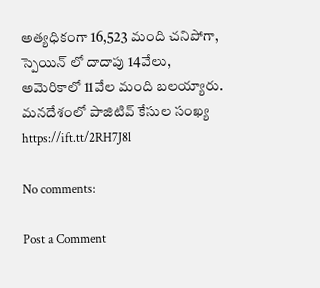అత్యధికంగా 16,523 మంది చనిపోగా, స్పెయిన్ లో దాదాపు 14వేలు, అమెరికాలో 11వేల మంది బలయ్యారు. మనదేశంలో పాజిటివ్ కేసుల సంఖ్య
https://ift.tt/2RH7J8l

No comments:

Post a Comment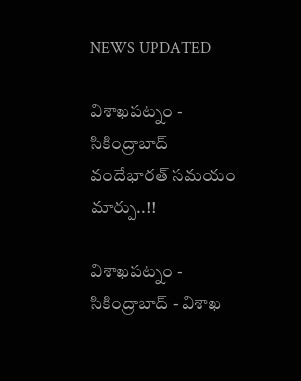NEWS UPDATED

విశాఖపట్నం - సికింద్రాబాద్ వందేభారత్ సమయం మార్పు..!!

విశాఖపట్నం - సికింద్రాబాద్ - విశాఖ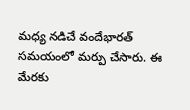మధ్య నడిచే వందేభారత్ సమయంలో మర్పు చేసారు. ఈ మేరకు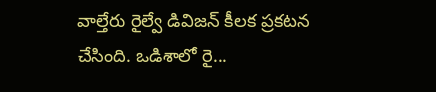వాల్తేరు రైల్వే డివిజన్ కీలక ప్రకటన చేసింది. ఒడిశాలో రై...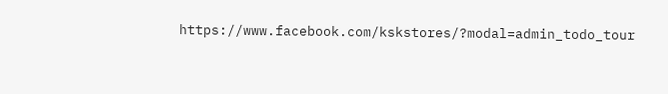https://www.facebook.com/kskstores/?modal=admin_todo_tour